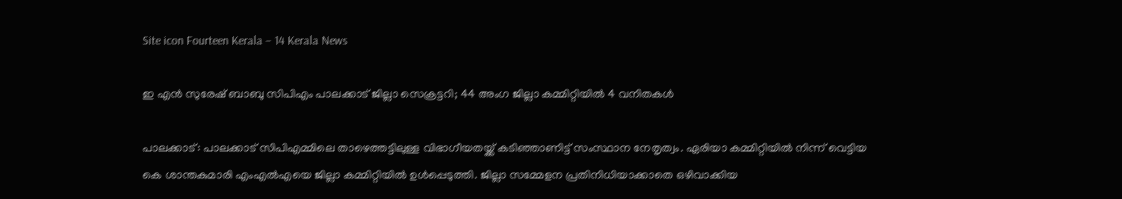Site icon Fourteen Kerala – 14 Kerala News

ഇ എന്‍ സുരേഷ് ബാബു സിപിഎം പാലക്കാട് ജില്ലാ സെക്രട്ടറി; 44 അംഗ ജില്ലാ കമ്മിറ്റിയിൽ 4 വനിതകൾ

പാലക്കാട്: പാലക്കാട് സിപിഎമ്മിലെ താഴെത്തട്ടിലുള്ള വിഭാഗീയതയ്ക്ക് കടിഞ്ഞാണിട്ട് സംസ്ഥാന നേതൃത്വം. ഏരിയാ കമ്മിറ്റിയിൽ നിന്ന് വെട്ടിയ കെ ശാന്തകുമാരി എംഎൽഎയെ ജില്ലാ കമ്മിറ്റിയിൽ ഉൾപ്പെടുത്തി. ജില്ലാ സമ്മേളന പ്രതിനിധിയാക്കാതെ ഒഴിവാക്കിയ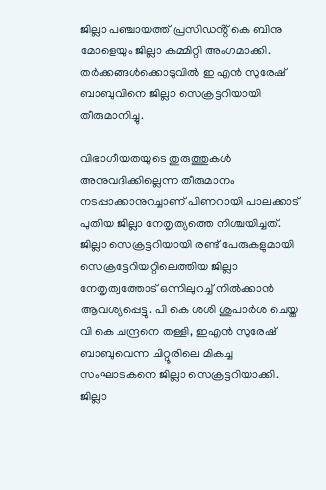ജില്ലാ പഞ്ചായത്ത് പ്രസിഡൻ്റ് കെ ബിനു മോളെയും ജില്ലാ കമ്മിറ്റി അംഗമാക്കി. തർക്കങ്ങൾക്കൊടുവിൽ ഇ എൻ സുരേഷ് ബാബുവിനെ ജില്ലാ സെക്രട്ടറിയായി തീരുമാനിച്ചു.

വിഭാഗീയതയുടെ തുരുത്തുകൾ അനുവദിക്കില്ലെന്ന തീരുമാനം നടപ്പാക്കാനുറച്ചാണ് പിണറായി പാലക്കാട് പുതിയ ജില്ലാ നേതൃത്യത്തെ നിശ്ചയിച്ചത്. ജില്ലാ സെക്രട്ടറിയായി രണ്ട് പേരുകളുമായി സെക്രട്ടേറിയറ്റിലെത്തിയ ജില്ലാ നേതൃത്വത്തോട് ഒന്നിലുറച്ച് നിൽക്കാൻ ആവശ്യപ്പെട്ടു. പി കെ ശശി ശുപാർശ ചെയ്ത വി കെ ചന്ദ്രനെ തള്ളി, ഇഎൻ സുരേഷ് ബാബുവെന്ന ചിറ്റൂരിലെ മികച്ച സംഘാടകനെ ജില്ലാ സെക്രട്ടറിയാക്കി. ജില്ലാ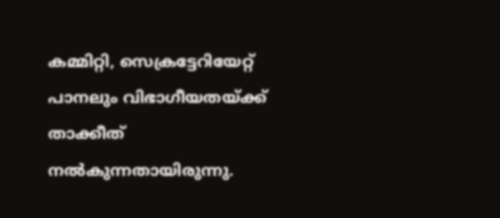കമ്മിറ്റി, സെക്രട്ടേറിയേറ്റ് പാനലും വിഭാഗീയതയ്ക്ക് താക്കീത്‌ നൽകുന്നതായിരുന്നു.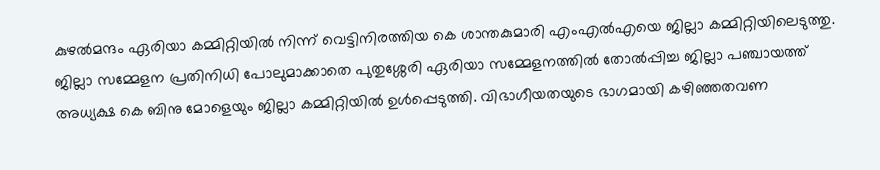കുഴൽമന്ദം ഏരിയാ കമ്മിറ്റിയിൽ നിന്ന് വെട്ടിനിരത്തിയ കെ ശാന്തകുമാരി എംഎൽഎയെ ജില്ലാ കമ്മിറ്റിയിലെടുത്തു. ജില്ലാ സമ്മേളന പ്രതിനിധി പോലുമാക്കാതെ പുതുശ്ശേരി ഏരിയാ സമ്മേളനത്തിൽ തോൽപ്പിച്ച ജില്ലാ പഞ്ചായത്ത് അധ്യക്ഷ കെ ബിനു മോളെയും ജില്ലാ കമ്മിറ്റിയിൽ ഉൾപ്പെടുത്തി. വിഭാഗീയതയുടെ ഭാഗമായി കഴിഞ്ഞതവണ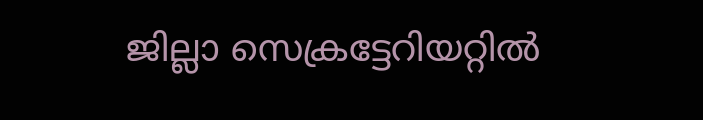ജില്ലാ സെക്രട്ടേറിയറ്റില്‍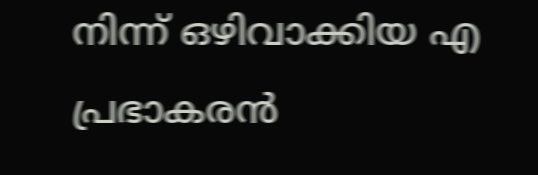നിന്ന് ഒഴിവാക്കിയ എ പ്രഭാകരൻ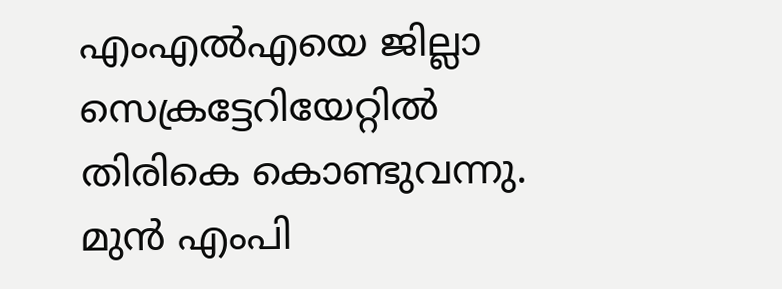എംഎൽഎയെ ജില്ലാ സെക്രട്ടേറിയേറ്റിൽ തിരികെ കൊണ്ടുവന്നു. മുൻ എംപി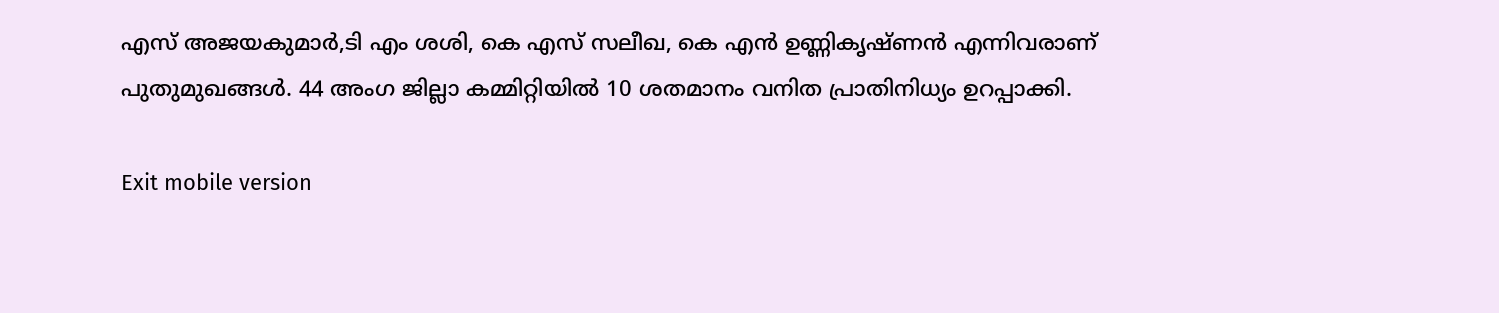എസ് അജയകുമാർ,ടി എം ശശി, കെ എസ് സലീഖ, കെ എന്‍ ഉണ്ണികൃഷ്ണന്‍ എന്നിവരാണ് പുതുമുഖങ്ങൾ. 44 അംഗ ജില്ലാ കമ്മിറ്റിയിൽ 10 ശതമാനം വനിത പ്രാതിനിധ്യം ഉറപ്പാക്കി.

Exit mobile version